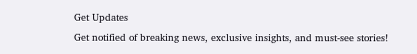Get Updates
Get notified of breaking news, exclusive insights, and must-see stories!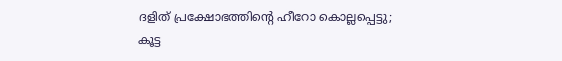ദളിത് പ്രക്ഷോഭത്തിന്റെ ഹീറോ കൊല്ലപ്പെട്ടു; കൂട്ട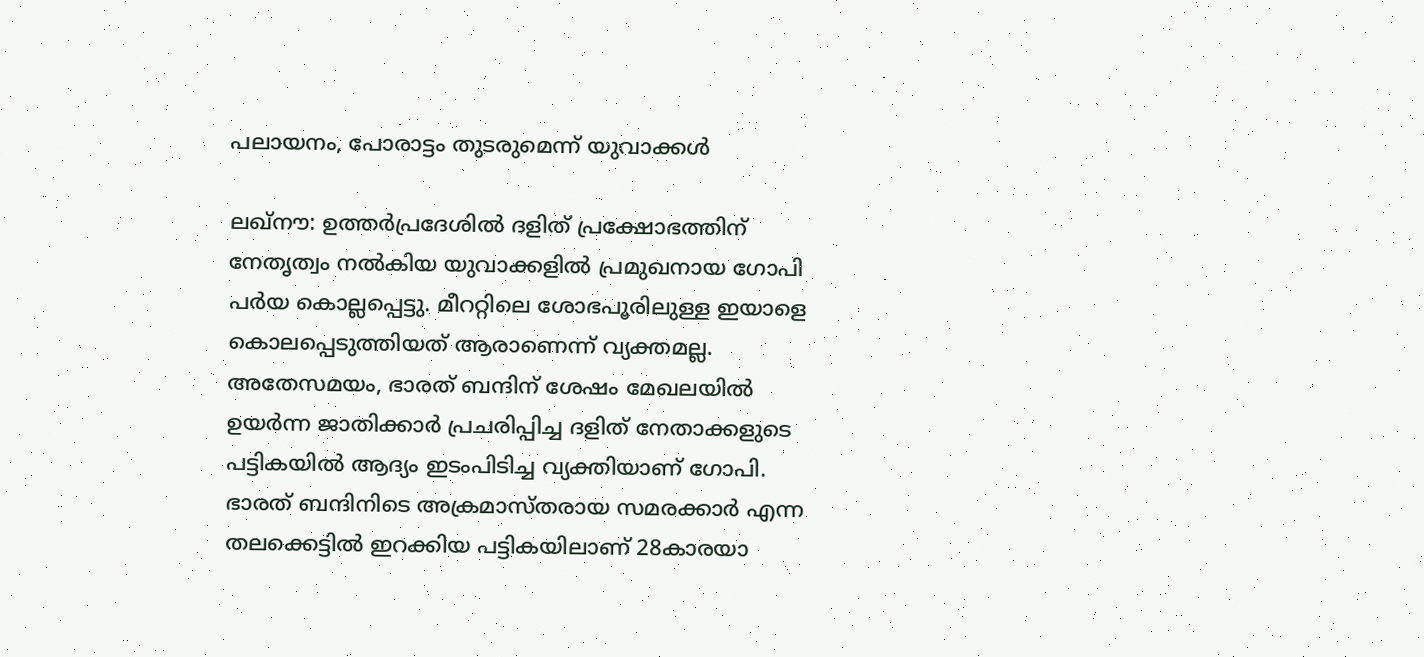പലായനം, പോരാട്ടം തുടരുമെന്ന് യുവാക്കള്‍

ലഖ്‌നൗ: ഉത്തര്‍പ്രദേശില്‍ ദളിത് പ്രക്ഷോഭത്തിന് നേതൃത്വം നല്‍കിയ യുവാക്കളില്‍ പ്രമുഖനായ ഗോപി പര്‍യ കൊല്ലപ്പെട്ടു. മീററ്റിലെ ശോഭപൂരിലുള്ള ഇയാളെ കൊലപ്പെടുത്തിയത് ആരാണെന്ന് വ്യക്തമല്ല. അതേസമയം, ഭാരത് ബന്ദിന് ശേഷം മേഖലയില്‍ ഉയര്‍ന്ന ജാതിക്കാര്‍ പ്രചരിപ്പിച്ച ദളിത് നേതാക്കളുടെ പട്ടികയില്‍ ആദ്യം ഇടംപിടിച്ച വ്യക്തിയാണ് ഗോപി. ഭാരത് ബന്ദിനിടെ അക്രമാസ്തരായ സമരക്കാര്‍ എന്ന തലക്കെട്ടില്‍ ഇറക്കിയ പട്ടികയിലാണ് 28കാരയാ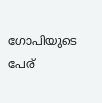ഗോപിയുടെ പേര്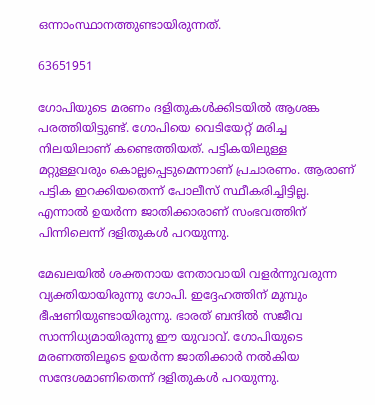ഒന്നാംസ്ഥാനത്തുണ്ടായിരുന്നത്.

63651951

ഗോപിയുടെ മരണം ദളിതുകള്‍ക്കിടയില്‍ ആശങ്ക പരത്തിയിട്ടുണ്ട്. ഗോപിയെ വെടിയേറ്റ് മരിച്ച നിലയിലാണ് കണ്ടെത്തിയത്. പട്ടികയിലുള്ള മറ്റുള്ളവരും കൊല്ലപ്പെടുമെന്നാണ് പ്രചാരണം. ആരാണ് പട്ടിക ഇറക്കിയതെന്ന് പോലീസ് സ്ഥീകരിച്ചിട്ടില്ല. എന്നാല്‍ ഉയര്‍ന്ന ജാതിക്കാരാണ് സംഭവത്തിന് പിന്നിലെന്ന് ദളിതുകള്‍ പറയുന്നു.

മേഖലയില്‍ ശക്തനായ നേതാവായി വളര്‍ന്നുവരുന്ന വ്യക്തിയായിരുന്നു ഗോപി. ഇദ്ദേഹത്തിന് മുമ്പും ഭീഷണിയുണ്ടായിരുന്നു. ഭാരത് ബന്ദില്‍ സജീവ സാന്നിധ്യമായിരുന്നു ഈ യുവാവ്. ഗോപിയുടെ മരണത്തിലൂടെ ഉയര്‍ന്ന ജാതിക്കാര്‍ നല്‍കിയ സന്ദേശമാണിതെന്ന് ദളിതുകള്‍ പറയുന്നു.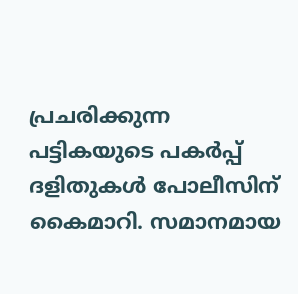പ്രചരിക്കുന്ന പട്ടികയുടെ പകര്‍പ്പ് ദളിതുകള്‍ പോലീസിന് കൈമാറി. സമാനമായ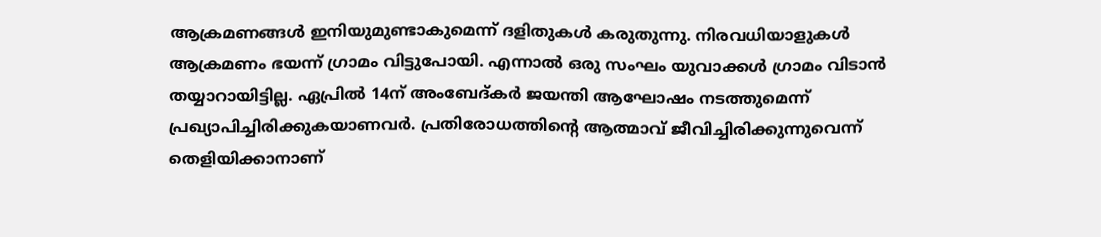ആക്രമണങ്ങള്‍ ഇനിയുമുണ്ടാകുമെന്ന് ദളിതുകള്‍ കരുതുന്നു. നിരവധിയാളുകള്‍ ആക്രമണം ഭയന്ന് ഗ്രാമം വിട്ടുപോയി. എന്നാല്‍ ഒരു സംഘം യുവാക്കള്‍ ഗ്രാമം വിടാന്‍ തയ്യാറായിട്ടില്ല. ഏപ്രില്‍ 14ന് അംബേദ്കര്‍ ജയന്തി ആഘോഷം നടത്തുമെന്ന് പ്രഖ്യാപിച്ചിരിക്കുകയാണവര്‍. പ്രതിരോധത്തിന്റെ ആത്മാവ് ജീവിച്ചിരിക്കുന്നുവെന്ന് തെളിയിക്കാനാണ്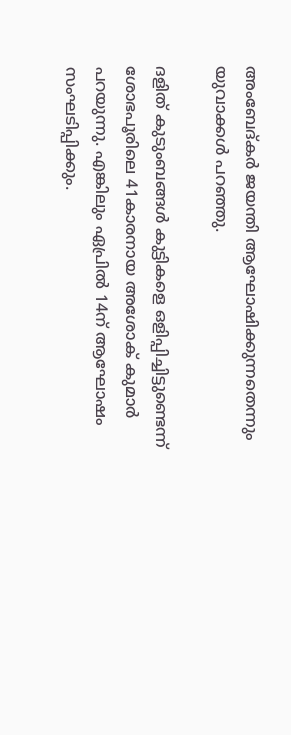അംബേദ്കര്‍ ജയന്തി ആഘോഷിക്കുന്നതെന്നും യുവാക്കള്‍ പറഞ്ഞു.

ദളിത് കുടുംബങ്ങള്‍ കുട്ടികളെ ഒളിപ്പിച്ചിട്ടുണ്ടെന്ന് ശോഭപൂരിലെ 41കാരനായ അശോക് കുമാര്‍ പറയുന്നു. എങ്കിലും ഏപ്രില്‍ 14ന് ആഘോഷം സംഘടിപ്പിക്കും.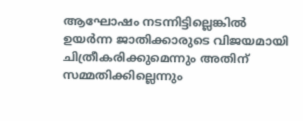ആഘോഷം നടന്നിട്ടില്ലെങ്കില്‍ ഉയര്‍ന്ന ജാതിക്കാരുടെ വിജയമായി ചിത്രീകരിക്കുമെന്നും അതിന് സമ്മതിക്കില്ലെന്നും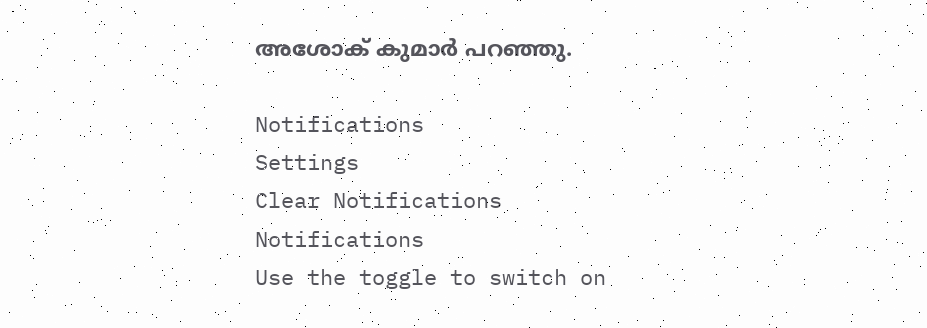അശോക് കുമാര്‍ പറഞ്ഞു.

Notifications
Settings
Clear Notifications
Notifications
Use the toggle to switch on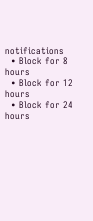notifications
  • Block for 8 hours
  • Block for 12 hours
  • Block for 24 hours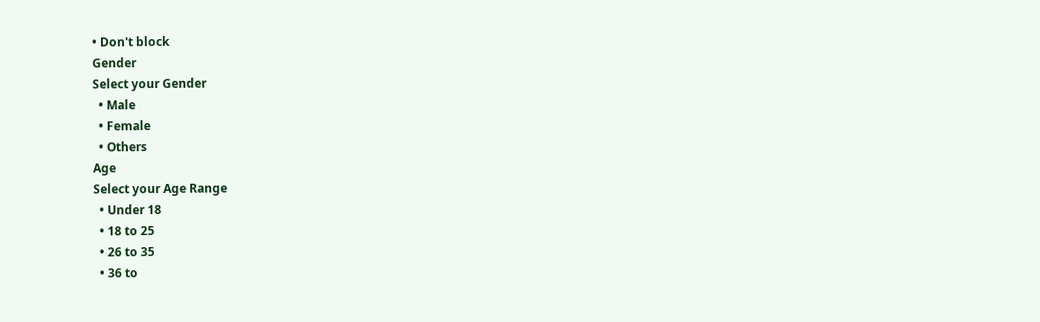• Don't block
Gender
Select your Gender
  • Male
  • Female
  • Others
Age
Select your Age Range
  • Under 18
  • 18 to 25
  • 26 to 35
  • 36 to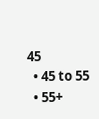45
  • 45 to 55
  • 55+